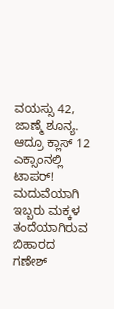ವಯಸ್ಸು 42, ಜಾಣ್ಮೆ ಶೂನ್ಯ. ಆದ್ರೂ ಕ್ಲಾಸ್ 12 ಎಕ್ಸಾಂನಲ್ಲಿ ಟಾಪರ್!
ಮದುವೆಯಾಗಿ ಇಬ್ಬರು ಮಕ್ಕಳ ತಂದೆಯಾಗಿರುವ ಬಿಹಾರದ ಗಣೇಶ್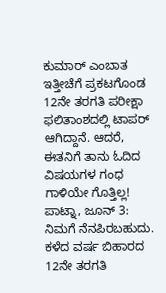ಕುಮಾರ್ ಎಂಬಾತ ಇತ್ತೀಚೆಗೆ ಪ್ರಕಟಗೊಂಡ 12ನೇ ತರಗತಿ ಪರೀಕ್ಷಾ ಫಲಿತಾಂಶದಲ್ಲಿ ಟಾಪರ್ ಆಗಿದ್ದಾನೆ. ಆದರೆ, ಈತನಿಗೆ ತಾನು ಓದಿದ ವಿಷಯಗಳ ಗಂಧ ಗಾಳಿಯೇ ಗೊತ್ತಿಲ್ಲ!
ಪಾಟ್ನಾ, ಜೂನ್ 3: ನಿಮಗೆ ನೆನಪಿರಬಹುದು. ಕಳೆದ ವರ್ಷ ಬಿಹಾರದ 12ನೇ ತರಗತಿ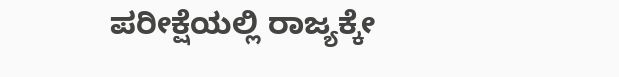ಪರೀಕ್ಷೆಯಲ್ಲಿ ರಾಜ್ಯಕ್ಕೇ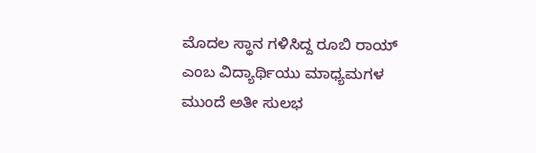ಮೊದಲ ಸ್ಥಾನ ಗಳಿಸಿದ್ದ ರೂಬಿ ರಾಯ್ ಎಂಬ ವಿದ್ಯಾರ್ಥಿಯು ಮಾಧ್ಯಮಗಳ ಮುಂದೆ ಅತೀ ಸುಲಭ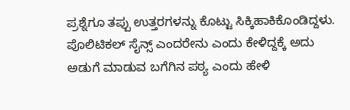ಪ್ರಶ್ನೆಗೂ ತಪ್ಪು ಉತ್ತರಗಳನ್ನು ಕೊಟ್ಟು ಸಿಕ್ಕಿಹಾಕಿಕೊಂಡಿದ್ದಳು. ಪೊಲಿಟಿಕಲ್ ಸೈನ್ಸ್ ಎಂದರೇನು ಎಂದು ಕೇಳಿದ್ದಕ್ಕೆ ಅದು ಅಡುಗೆ ಮಾಡುವ ಬಗೆಗಿನ ಪಠ್ಯ ಎಂದು ಹೇಳಿ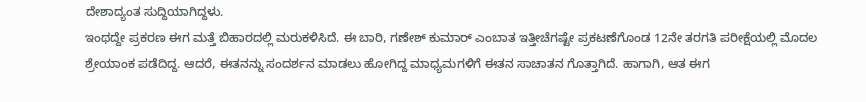ದೇಶಾದ್ಯಂತ ಸುದ್ದಿಯಾಗಿದ್ದಳು.
ಇಂಥದ್ದೇ ಪ್ರಕರಣ ಈಗ ಮತ್ತೆ ಬಿಹಾರದಲ್ಲಿ ಮರುಕಳಿಸಿದೆ. ಈ ಬಾರಿ, ಗಣೇಶ್ ಕುಮಾರ್ ಎಂಬಾತ ಇತ್ತೀಚೆಗಷ್ಟೇ ಪ್ರಕಟಣೆಗೊಂಡ 12ನೇ ತರಗತಿ ಪರೀಕ್ಷೆಯಲ್ಲಿ ಮೊದಲ ಶ್ರೇಯಾಂಕ ಪಡೆದಿದ್ದ. ಆದರೆ, ಈತನನ್ನು ಸಂದರ್ಶನ ಮಾಡಲು ಹೋಗಿದ್ದ ಮಾಧ್ಯಮಗಳಿಗೆ ಈತನ ಸಾಚಾತನ ಗೊತ್ತಾಗಿದೆ. ಹಾಗಾಗಿ, ಆತ ಈಗ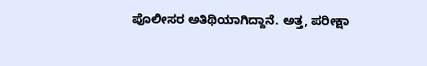ಪೊಲೀಸರ ಅತಿಥಿಯಾಗಿದ್ದಾನೆ. ಅತ್ತ, ಪರೀಕ್ಷಾ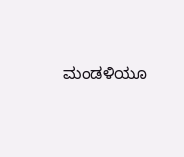ಮಂಡಳಿಯೂ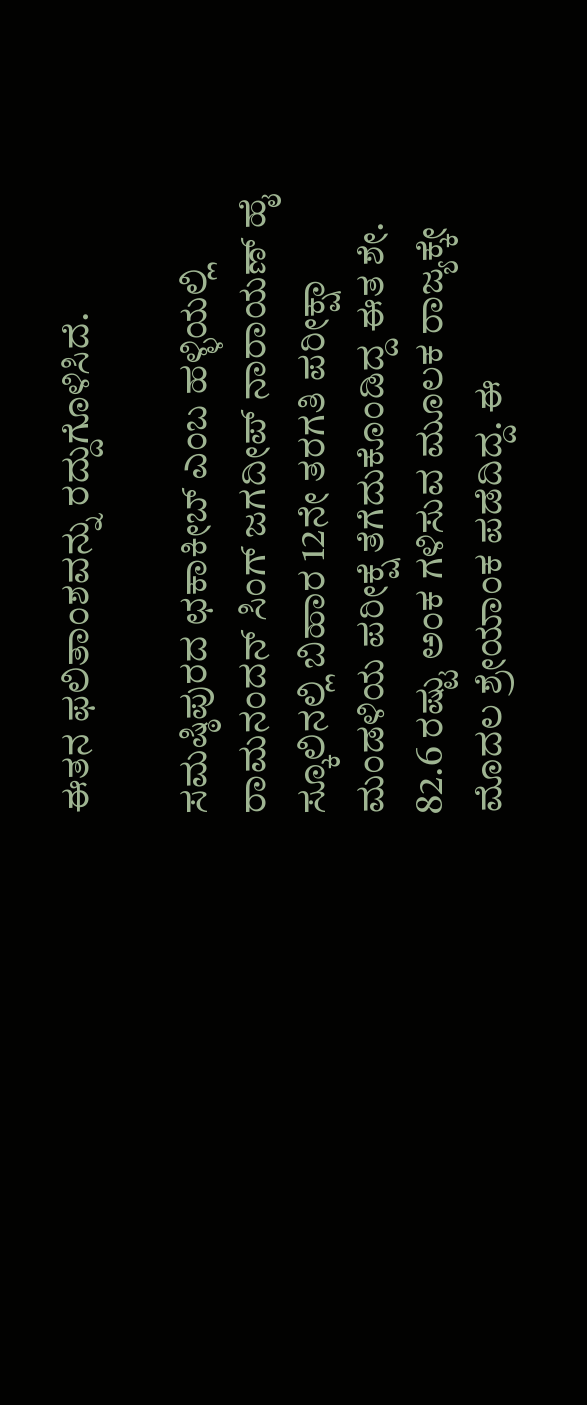ಈತನ ಫಲಿತಾಂಶವನ್ನು ರದ್ದುಗೊಳಿಸಿದೆ.

ಸಮಷ್ಠಿಪುರದ ಛಕಾಕೀಬ್ ಎಂಬ ಹಳ್ಳಿಯಲ್ಲಿ ರಾಮನಂದನ್ ಸಿಂಗ್ ಜಗದೀಪ್ ನಾರಾಯಣ್ ಹೈ ಸ್ಕೂಲಿನಲ್ಲಿ ಬಿಹಾರ 12ನೇ ತರಗತಿ ಪರೀಕ್ಷಾ ಮಂಡಳಿಯ ಪರೀಕ್ಷೆ ತೆಗೆದುಕೊಂಡಿದ್ದ ಈತ ಶೇ. 82.6 ರಷ್ಟು ಅಂಕ ಗಳಿಸುವ ಮೂಲಕ ರಾಜ್ಯಕ್ಕೇ ಮೊದಲ ಶ್ರೇಯಾಂಕ ಪಡೆದಿದ್ದ. ಈ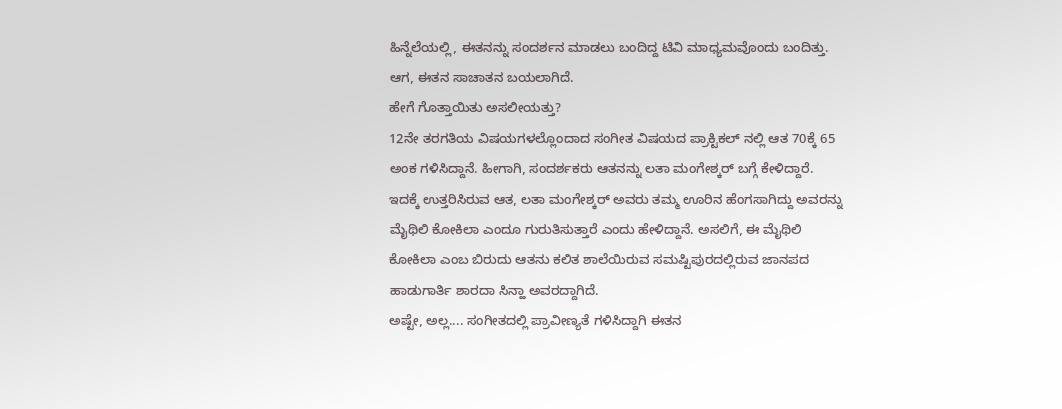ಹಿನ್ನೆಲೆಯಲ್ಲಿ, ಈತನನ್ನು ಸಂದರ್ಶನ ಮಾಡಲು ಬಂದಿದ್ದ ಟಿವಿ ಮಾಧ್ಯಮವೊಂದು ಬಂದಿತ್ತು. ಆಗ, ಈತನ ಸಾಚಾತನ ಬಯಲಾಗಿದೆ.
ಹೇಗೆ ಗೊತ್ತಾಯಿತು ಅಸಲೀಯತ್ತು?
12ನೇ ತರಗತಿಯ ವಿಷಯಗಳಲ್ಲೊಂದಾದ ಸಂಗೀತ ವಿಷಯದ ಪ್ರಾಕ್ಟಿಕಲ್ ನಲ್ಲಿ ಆತ 70ಕ್ಕೆ 65 ಅಂಕ ಗಳಿಸಿದ್ದಾನೆ. ಹೀಗಾಗಿ, ಸಂದರ್ಶಕರು ಆತನನ್ನು ಲತಾ ಮಂಗೇಶ್ಕರ್ ಬಗ್ಗೆ ಕೇಳಿದ್ದಾರೆ.
ಇದಕ್ಕೆ ಉತ್ತರಿಸಿರುವ ಆತ, ಲತಾ ಮಂಗೇಶ್ಕರ್ ಅವರು ತಮ್ಮ ಊರಿನ ಹೆಂಗಸಾಗಿದ್ದು ಅವರನ್ನು ಮೈಥಿಲಿ ಕೋಕಿಲಾ ಎಂದೂ ಗುರುತಿಸುತ್ತಾರೆ ಎಂದು ಹೇಳಿದ್ದಾನೆ. ಅಸಲಿಗೆ, ಈ ಮೈಥಿಲಿ ಕೋಕಿಲಾ ಎಂಬ ಬಿರುದು ಆತನು ಕಲಿತ ಶಾಲೆಯಿರುವ ಸಮಷ್ಟಿಪುರದಲ್ಲಿರುವ ಜಾನಪದ ಹಾಡುಗಾರ್ತಿ ಶಾರದಾ ಸಿನ್ಹಾ ಅವರದ್ದಾಗಿದೆ.
ಅಷ್ಟೇ, ಅಲ್ಲ.... ಸಂಗೀತದಲ್ಲಿ ಪ್ರಾವೀಣ್ಯತೆ ಗಳಿಸಿದ್ದಾಗಿ ಈತನ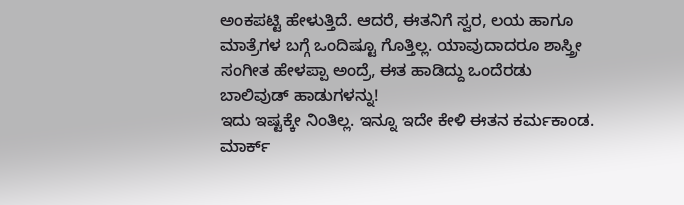ಅಂಕಪಟ್ಟಿ ಹೇಳುತ್ತಿದೆ. ಆದರೆ, ಈತನಿಗೆ ಸ್ವರ, ಲಯ ಹಾಗೂ ಮಾತ್ರೆಗಳ ಬಗ್ಗೆ ಒಂದಿಷ್ಟೂ ಗೊತ್ತಿಲ್ಲ. ಯಾವುದಾದರೂ ಶಾಸ್ತ್ರೀ ಸಂಗೀತ ಹೇಳಪ್ಪಾ ಅಂದ್ರೆ, ಈತ ಹಾಡಿದ್ದು ಒಂದೆರಡು ಬಾಲಿವುಡ್ ಹಾಡುಗಳನ್ನು!
ಇದು ಇಷ್ಟಕ್ಕೇ ನಿಂತಿಲ್ಲ. ಇನ್ನೂ ಇದೇ ಕೇಳಿ ಈತನ ಕರ್ಮಕಾಂಡ. ಮಾರ್ಕ್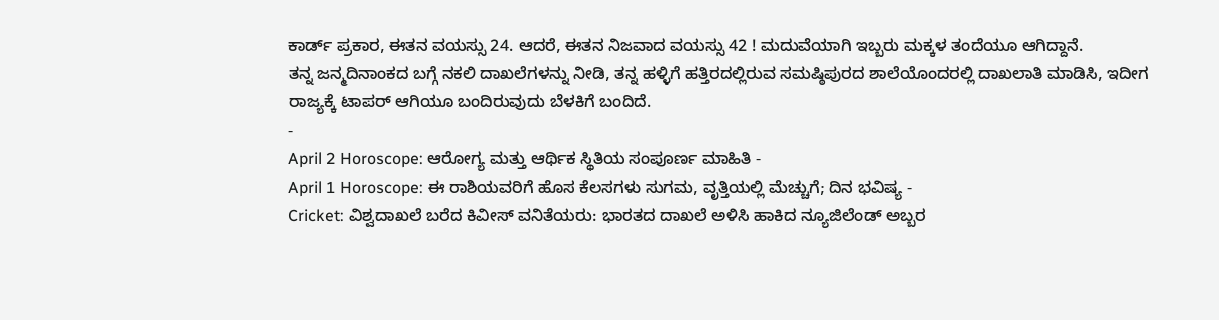ಕಾರ್ಡ್ ಪ್ರಕಾರ, ಈತನ ವಯಸ್ಸು 24. ಆದರೆ, ಈತನ ನಿಜವಾದ ವಯಸ್ಸು 42 ! ಮದುವೆಯಾಗಿ ಇಬ್ಬರು ಮಕ್ಕಳ ತಂದೆಯೂ ಆಗಿದ್ದಾನೆ.
ತನ್ನ ಜನ್ಮದಿನಾಂಕದ ಬಗ್ಗೆ ನಕಲಿ ದಾಖಲೆಗಳನ್ನು ನೀಡಿ, ತನ್ನ ಹಳ್ಳಿಗೆ ಹತ್ತಿರದಲ್ಲಿರುವ ಸಮಷ್ಠಿಪುರದ ಶಾಲೆಯೊಂದರಲ್ಲಿ ದಾಖಲಾತಿ ಮಾಡಿಸಿ, ಇದೀಗ ರಾಜ್ಯಕ್ಕೆ ಟಾಪರ್ ಆಗಿಯೂ ಬಂದಿರುವುದು ಬೆಳಕಿಗೆ ಬಂದಿದೆ.
-
April 2 Horoscope: ಆರೋಗ್ಯ ಮತ್ತು ಆರ್ಥಿಕ ಸ್ಥಿತಿಯ ಸಂಪೂರ್ಣ ಮಾಹಿತಿ -
April 1 Horoscope: ಈ ರಾಶಿಯವರಿಗೆ ಹೊಸ ಕೆಲಸಗಳು ಸುಗಮ, ವೃತ್ತಿಯಲ್ಲಿ ಮೆಚ್ಚುಗೆ; ದಿನ ಭವಿಷ್ಯ -
Cricket: ವಿಶ್ವದಾಖಲೆ ಬರೆದ ಕಿವೀಸ್ ವನಿತೆಯರು: ಭಾರತದ ದಾಖಲೆ ಅಳಿಸಿ ಹಾಕಿದ ನ್ಯೂಜಿಲೆಂಡ್ ಅಬ್ಬರ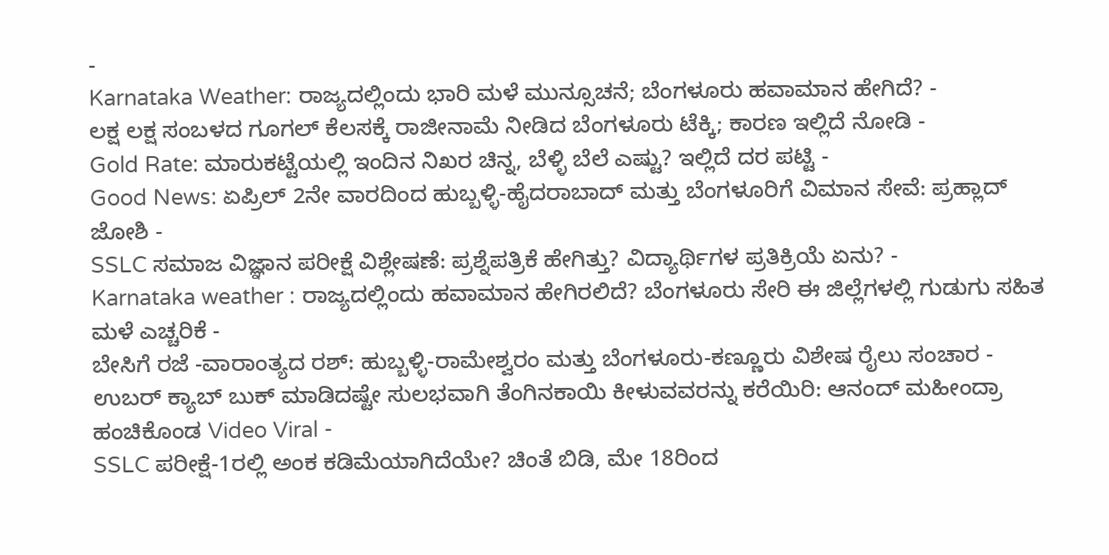-
Karnataka Weather: ರಾಜ್ಯದಲ್ಲಿಂದು ಭಾರಿ ಮಳೆ ಮುನ್ಸೂಚನೆ; ಬೆಂಗಳೂರು ಹವಾಮಾನ ಹೇಗಿದೆ? -
ಲಕ್ಷ ಲಕ್ಷ ಸಂಬಳದ ಗೂಗಲ್ ಕೆಲಸಕ್ಕೆ ರಾಜೀನಾಮೆ ನೀಡಿದ ಬೆಂಗಳೂರು ಟೆಕ್ಕಿ; ಕಾರಣ ಇಲ್ಲಿದೆ ನೋಡಿ -
Gold Rate: ಮಾರುಕಟ್ಟೆಯಲ್ಲಿ ಇಂದಿನ ನಿಖರ ಚಿನ್ನ, ಬೆಳ್ಳಿ ಬೆಲೆ ಎಷ್ಟು? ಇಲ್ಲಿದೆ ದರ ಪಟ್ಟಿ -
Good News: ಏಪ್ರಿಲ್ 2ನೇ ವಾರದಿಂದ ಹುಬ್ಬಳ್ಳಿ-ಹೈದರಾಬಾದ್ ಮತ್ತು ಬೆಂಗಳೂರಿಗೆ ವಿಮಾನ ಸೇವೆ: ಪ್ರಹ್ಲಾದ್ ಜೋಶಿ -
SSLC ಸಮಾಜ ವಿಜ್ಞಾನ ಪರೀಕ್ಷೆ ವಿಶ್ಲೇಷಣೆ: ಪ್ರಶ್ನೆಪತ್ರಿಕೆ ಹೇಗಿತ್ತು? ವಿದ್ಯಾರ್ಥಿಗಳ ಪ್ರತಿಕ್ರಿಯೆ ಏನು? -
Karnataka weather : ರಾಜ್ಯದಲ್ಲಿಂದು ಹವಾಮಾನ ಹೇಗಿರಲಿದೆ? ಬೆಂಗಳೂರು ಸೇರಿ ಈ ಜಿಲ್ಲೆಗಳಲ್ಲಿ ಗುಡುಗು ಸಹಿತ ಮಳೆ ಎಚ್ಚರಿಕೆ -
ಬೇಸಿಗೆ ರಜೆ -ವಾರಾಂತ್ಯದ ರಶ್: ಹುಬ್ಬಳ್ಳಿ-ರಾಮೇಶ್ವರಂ ಮತ್ತು ಬೆಂಗಳೂರು-ಕಣ್ಣೂರು ವಿಶೇಷ ರೈಲು ಸಂಚಾರ -
ಉಬರ್ ಕ್ಯಾಬ್ ಬುಕ್ ಮಾಡಿದಷ್ಟೇ ಸುಲಭವಾಗಿ ತೆಂಗಿನಕಾಯಿ ಕೀಳುವವರನ್ನು ಕರೆಯಿರಿ: ಆನಂದ್ ಮಹೀಂದ್ರಾ ಹಂಚಿಕೊಂಡ Video Viral -
SSLC ಪರೀಕ್ಷೆ-1ರಲ್ಲಿ ಅಂಕ ಕಡಿಮೆಯಾಗಿದೆಯೇ? ಚಿಂತೆ ಬಿಡಿ, ಮೇ 18ರಿಂದ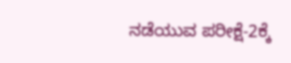ನಡೆಯುವ ಪರೀಕ್ಷೆ-2ಕ್ಕೆ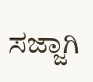ಸಜ್ಜಾಗಿ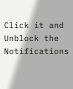Click it and Unblock the Notifications